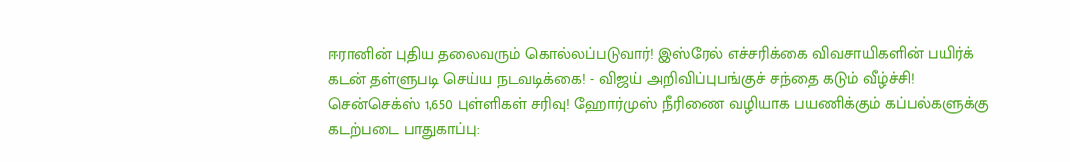ஈரானின் புதிய தலைவரும் கொல்லப்படுவார்! இஸ்ரேல் எச்சரிக்கை விவசாயிகளின் பயிர்க் கடன் தள்ளுபடி செய்ய நடவடிக்கை! - விஜய் அறிவிப்புபங்குச் சந்தை கடும் வீழ்ச்சி! சென்செக்ஸ் 1,650 புள்ளிகள் சரிவு! ஹோர்முஸ் நீரிணை வழியாக பயணிக்கும் கப்பல்களுக்கு கடற்படை பாதுகாப்பு: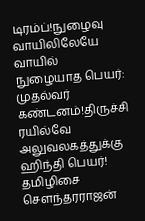டிரம்ப்!நுழைவு வாயிலிலேயே வாயில் நுழையாத பெயர்: முதல்வர் கண்டனம்!திருச்சி ரயில்வே அலுவலகத்துக்கு ஹிந்தி பெயர்! தமிழிசை செளந்தரராஜன்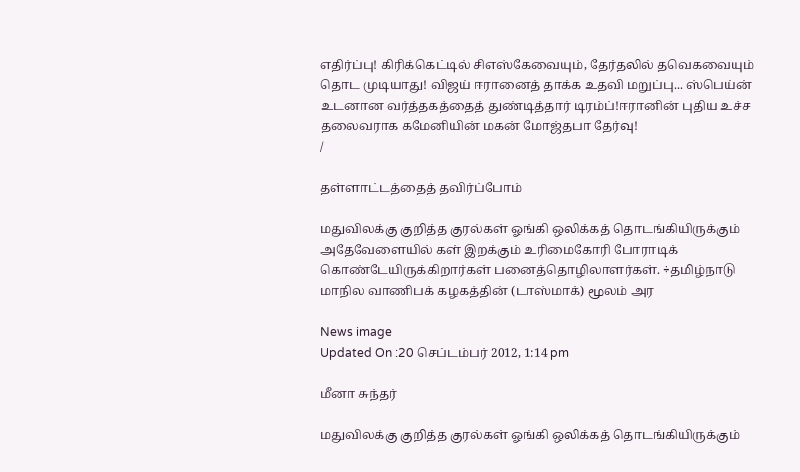எதிர்ப்பு! கிரிக்கெட்டில் சிஎஸ்கேவையும், தேர்தலில் தவெகவையும் தொட முடியாது! விஜய் ஈரானைத் தாக்க உதவி மறுப்பு... ஸ்பெய்ன் உடனான வர்த்தகத்தைத் துண்டித்தார் டிரம்ப்!ஈரானின் புதிய உச்ச தலைவராக கமேனியின் மகன் மோஜ்தபா தேர்வு!
/

தள்ளாட்டத்தைத் தவிர்ப்போம்

மதுவிலக்கு குறித்த குரல்கள் ஓங்கி ஒலிக்கத் தொடங்கியிருக்கும் அதேவேளையில் கள் இறக்கும் உரிமைகோரி போராடிக் கொண்டேயிருக்கிறார்கள் பனைத்தொழிலாளர்கள். ÷தமிழ்நாடு மாநில வாணிபக் கழகத்தின் (டாஸ்மாக்) மூலம் அர

News image
Updated On :20 செப்டம்பர் 2012, 1:14 pm

மீனா சுந்தர்

மதுவிலக்கு குறித்த குரல்கள் ஓங்கி ஒலிக்கத் தொடங்கியிருக்கும்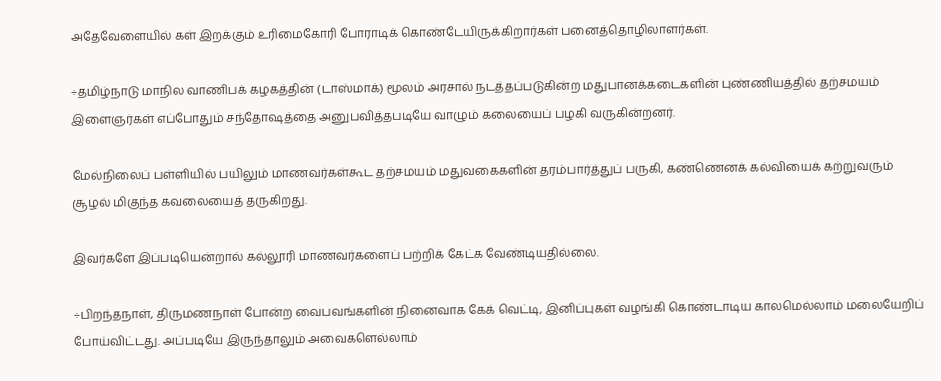அதேவேளையில் கள் இறக்கும் உரிமைகோரி போராடிக் கொண்டேயிருக்கிறார்கள் பனைத்தொழிலாளர்கள்.

÷தமிழ்நாடு மாநில வாணிபக் கழகத்தின் (டாஸ்மாக்) மூலம் அரசால் நடத்தப்படுகின்ற மதுபானக்கடைகளின் புண்ணியத்தில் தற்சமயம் இளைஞர்கள் எப்போதும் சந்தோஷத்தை அனுபவித்தபடியே வாழும் கலையைப் பழகி வருகின்றனர்.

மேல்நிலைப் பள்ளியில் பயிலும் மாணவர்கள்கூட தற்சமயம் மதுவகைகளின் தரம்பார்த்துப் பருகி, கண்ணெனக் கல்வியைக் கற்றுவரும் சூழல் மிகுந்த கவலையைத் தருகிறது.

இவர்களே இப்படியென்றால் கல்லூரி மாணவர்களைப் பற்றிக் கேட்க வேண்டியதில்லை.

÷பிறந்தநாள், திருமணநாள் போன்ற வைபவங்களின் நினைவாக கேக் வெட்டி, இனிப்புகள் வழங்கி கொண்டாடிய காலமெல்லாம் மலையேறிப் போய்விட்டது. அப்படியே இருந்தாலும் அவைகளெல்லாம்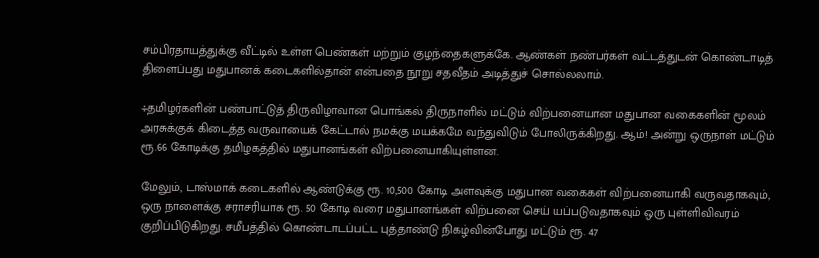சம்பிரதாயத்துக்கு வீட்டில் உள்ள பெண்கள் மற்றும் குழந்தைகளுக்கே. ஆண்கள் நண்பர்கள் வட்டத்துடன் கொண்டாடித் திளைப்பது மதுபானக் கடைகளில்தான் என்பதை நூறு சதவீதம் அடித்துச் சொல்லலாம்.

÷தமிழர்களின் பண்பாட்டுத் திருவிழாவான பொங்கல் திருநாளில் மட்டும் விற்பனையான மதுபான வகைகளின் மூலம் அரசுக்குக் கிடைத்த வருவாயைக் கேட்டால் நமக்கு மயக்கமே வந்துவிடும் போலிருக்கிறது. ஆம்! அன்று ஒருநாள் மட்டும் ரூ.66 கோடிக்கு தமிழகத்தில் மதுபானங்கள் விற்பனையாகியுள்ளன.

மேலும், டாஸ்மாக் கடைகளில் ஆண்டுக்கு ரூ. 10,500 கோடி அளவுக்கு மதுபான வகைகள் விற்பனையாகி வருவதாகவும், ஒரு நாளைக்கு சராசரியாக ரூ. 50 கோடி வரை மதுபானங்கள் விற்பனை செய் யப்படுவதாகவும் ஒரு புள்ளிவிவரம் குறிப்பிடுகிறது. சமீபத்தில் கொண்டாடப்பட்ட புத்தாண்டு நிகழ்வின்போது மட்டும் ரூ. 47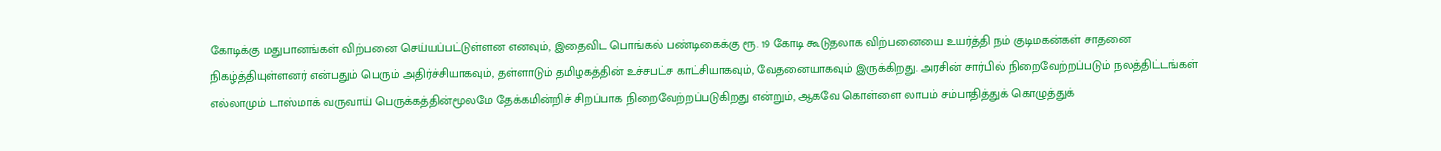கோடிக்கு மதுபானங்கள் விற்பனை செய்யப்பட்டுள்ளன எனவும், இதைவிட பொங்கல் பண்டிகைக்கு ரூ. 19 கோடி கூடுதலாக விற்பனையை உயர்த்தி நம் குடிமகன்கள் சாதனை நிகழ்த்தியுள்ளனர் என்பதும் பெரும் அதிர்ச்சியாகவும், தள்ளாடும் தமிழகத்தின் உச்சபட்ச காட்சியாகவும், வேதனையாகவும் இருக்கிறது. அரசின் சார்பில் நிறைவேற்றப்படும் நலத்திட்டங்கள் எல்லாமும் டாஸ்மாக் வருவாய் பெருக்கத்தின்மூலமே தேக்கமின்றிச் சிறப்பாக நிறைவேற்றப்படுகிறது என்றும், ஆகவே கொள்ளை லாபம் சம்பாதித்துக் கொழுத்துக்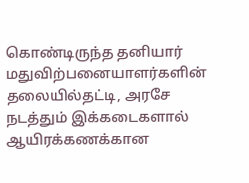கொண்டிருந்த தனியார் மதுவிற்பனையாளர்களின் தலையில்தட்டி, அரசே நடத்தும் இக்கடைகளால் ஆயிரக்கணக்கான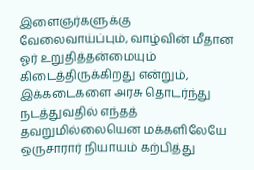இளைஞர்களுக்கு வேலைவாய்ப்பும், வாழ்வின் மீதான ஓர் உறுதித்தன்மையும் கிடைத்திருக்கிறது என்றும், இக்கடைகளை அரசு தொடர்ந்து நடத்துவதில் எந்தத் தவறுமில்லையென மக்களிலேயே ஒருசாரார் நியாயம் கற்பித்து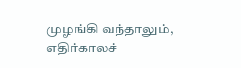முழங்கி வந்தாலும், எதிர்காலச்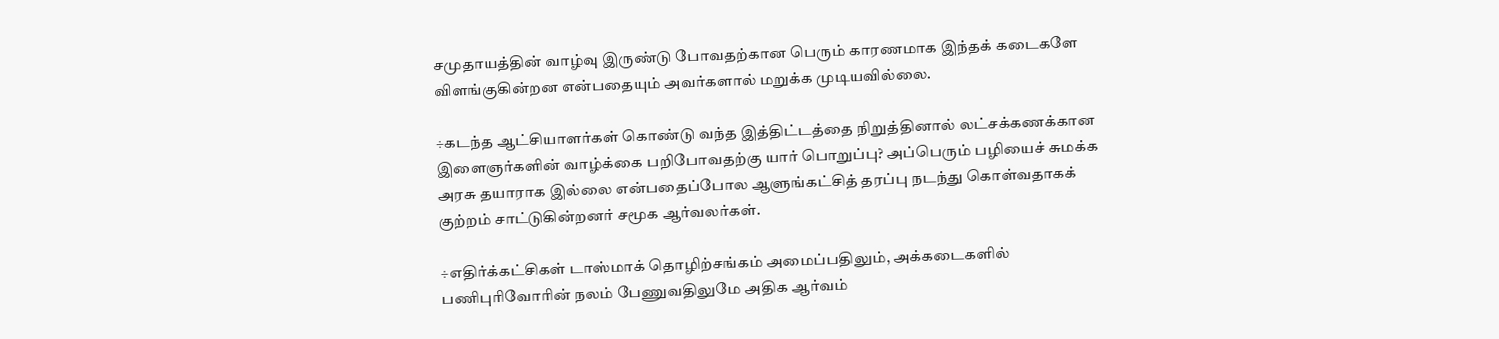சமுதாயத்தின் வாழ்வு இருண்டு போவதற்கான பெரும் காரணமாக இந்தக் கடைகளே விளங்குகின்றன என்பதையும் அவர்களால் மறுக்க முடியவில்லை.

÷கடந்த ஆட்சியாளர்கள் கொண்டு வந்த இத்திட்டத்தை நிறுத்தினால் லட்சக்கணக்கான இளைஞர்களின் வாழ்க்கை பறிபோவதற்கு யார் பொறுப்பு? அப்பெரும் பழியைச் சுமக்க அரசு தயாராக இல்லை என்பதைப்போல ஆளுங்கட்சித் தரப்பு நடந்து கொள்வதாகக் குற்றம் சாட்டுகின்றனர் சமூக ஆர்வலர்கள்.

÷எதிர்க்கட்சிகள் டாஸ்மாக் தொழிற்சங்கம் அமைப்பதிலும், அக்கடைகளில் பணிபுரிவோரின் நலம் பேணுவதிலுமே அதிக ஆர்வம்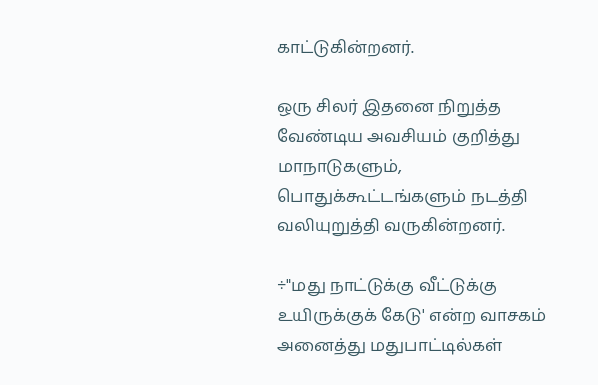காட்டுகின்றனர்.

ஒரு சிலர் இதனை நிறுத்த வேண்டிய அவசியம் குறித்து மாநாடுகளும், பொதுக்கூட்டங்களும் நடத்தி வலியுறுத்தி வருகின்றனர்.

÷"மது நாட்டுக்கு வீட்டுக்கு உயிருக்குக் கேடு' என்ற வாசகம் அனைத்து மதுபாட்டில்கள்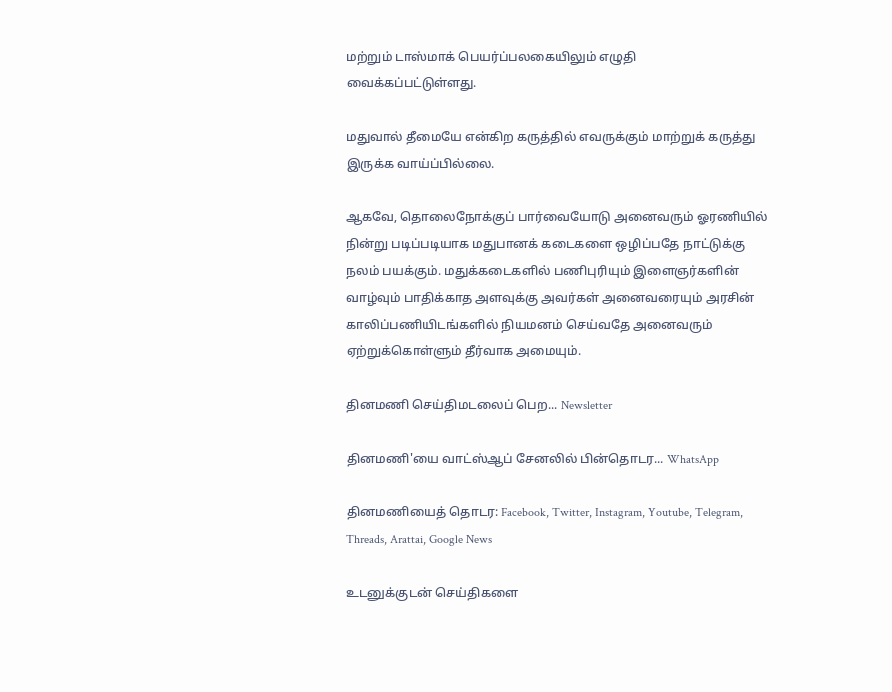மற்றும் டாஸ்மாக் பெயர்ப்பலகையிலும் எழுதி வைக்கப்பட்டுள்ளது.

மதுவால் தீமையே என்கிற கருத்தில் எவருக்கும் மாற்றுக் கருத்து இருக்க வாய்ப்பில்லை.

ஆகவே, தொலைநோக்குப் பார்வையோடு அனைவரும் ஓரணியில் நின்று படிப்படியாக மதுபானக் கடைகளை ஒழிப்பதே நாட்டுக்கு நலம் பயக்கும். மதுக்கடைகளில் பணிபுரியும் இளைஞர்களின் வாழ்வும் பாதிக்காத அளவுக்கு அவர்கள் அனைவரையும் அரசின் காலிப்பணியிடங்களில் நியமனம் செய்வதே அனைவரும் ஏற்றுக்கொள்ளும் தீர்வாக அமையும்.

தினமணி செய்திமடலைப் பெற... Newsletter

தினமணி'யை வாட்ஸ்ஆப் சேனலில் பின்தொடர... WhatsApp

தினமணியைத் தொடர: Facebook, Twitter, Instagram, Youtube, Telegram, Threads, Arattai, Google News

உடனுக்குடன் செய்திகளை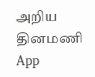அறிய தினமணி App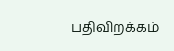பதிவிறக்கம்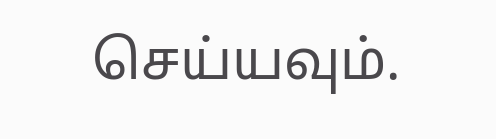செய்யவும்.